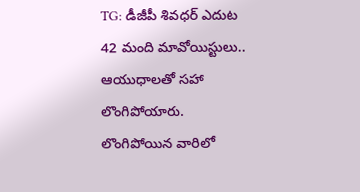TG: డీజీపీ శివధర్ ఎదుట 42 మంది మావోయిస్టులు.. ఆయుధాలతో సహా లొంగిపోయారు. లొంగిపోయిన వారిలో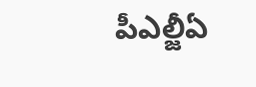పీఎల్జీఏ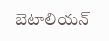బెటాలియన్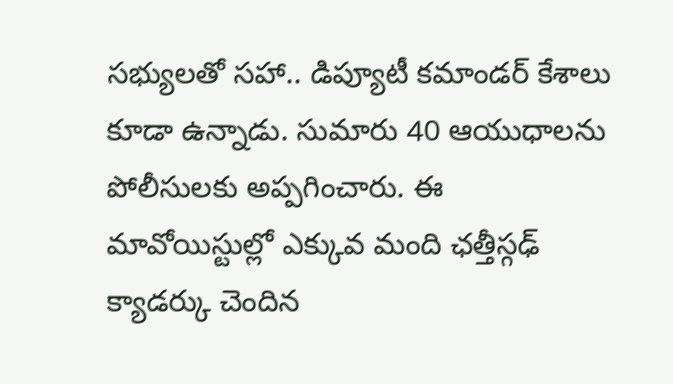సభ్యులతో సహా.. డిప్యూటీ కమాండర్ కేశాలు కూడా ఉన్నాడు. సుమారు 40 ఆయుధాలను పోలీసులకు అప్పగించారు. ఈ మావోయిస్టుల్లో ఎక్కువ మంది ఛత్తీస్గఢ్ క్యాడర్కు చెందిన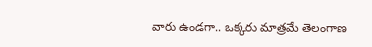వారు ఉండగా.. ఒక్కరు మాత్రమే తెలంగాణ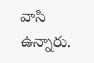వాసి ఉన్నారు.